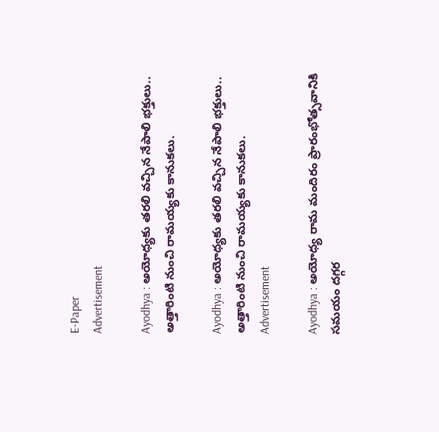E-Paper
Advertisement

Ayodhya : అయోధ్యకు తరలి వచ్చిన నేపాలి భక్తులు.. అత్తారింటి నుంచి రామయ్యకు కానుకలు.

Ayodhya : అయోధ్యకు తరలి వచ్చిన నేపాలి భక్తులు.. అత్తారింటి నుంచి రామయ్యకు కానుకలు.
Advertisement

Ayodhya : అయోధ్య రామ మందిరం ప్రారంభోత్సవానికి సమయం దగ్గర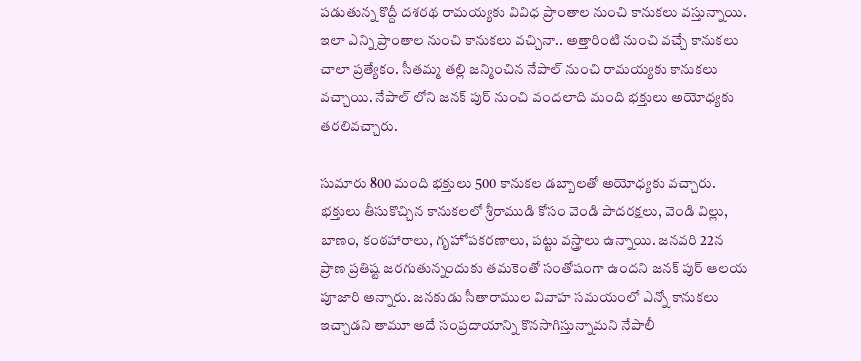పడుతున్న కొద్దీ దశరథ రామయ్యకు వివిధ ప్రాంతాల నుంచి కానుకలు వస్తున్నాయి. ఇలా ఎన్ని ప్రాంతాల నుంచి కానుకలు వచ్చినా.. అత్తారింటి నుంచి వచ్చే కానుకలు చాలా ప్రత్యేకం. సీతమ్మ తల్లి జన్మించిన నేపాల్ నుంచి రామయ్యకు కానుకలు వచ్చాయి. నేపాల్ లోని జనక్ పుర్ నుంచి వందలాది మంది భక్తులు అయోధ్యకు తరలివచ్చారు.

సుమారు 800 మంది భక్తులు 500 కానుకల డబ్బాలతో అయోధ్యకు వచ్చారు. భక్తులు తీసుకొచ్చిన కానుకలలో శ్రీరాముడి కోసం వెండి పాదరక్షలు, వెండి విల్లు, బాణం, కంఠహారాలు, గృహోపకరణాలు, పట్టు వస్త్రాలు ఉన్నాయి. జనవరి 22న ప్రాణ ప్రతిష్ట జరగుతున్నందుకు తమకెంతో సంతోషంగా ఉందని జనక్ పుర్ ఆలయ పూజారి అన్నారు. జనకుడు సీతారాముల వివాహ సమయంలో ఎన్నో కానుకలు ఇచ్చాడని తామూ అదే సంప్రదాయాన్ని కొనసాగిస్తున్నామని నేపాలీ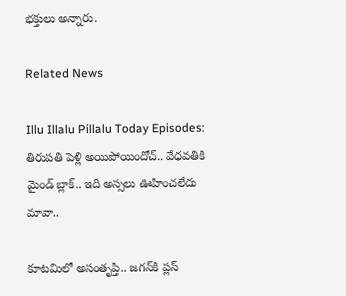భక్తులు అన్నారు.

Related News

Illu Illalu Pillalu Today Episodes: తిరుపతి పెళ్లి అయిపోయిందోచ్.. వేధవతికి మైండ్ బ్లాక్.. ఇది అస్సలు ఊహించలేదు మావా..

కూటమిలో అసంతృప్తి.. జగన్‌కి ప్లస్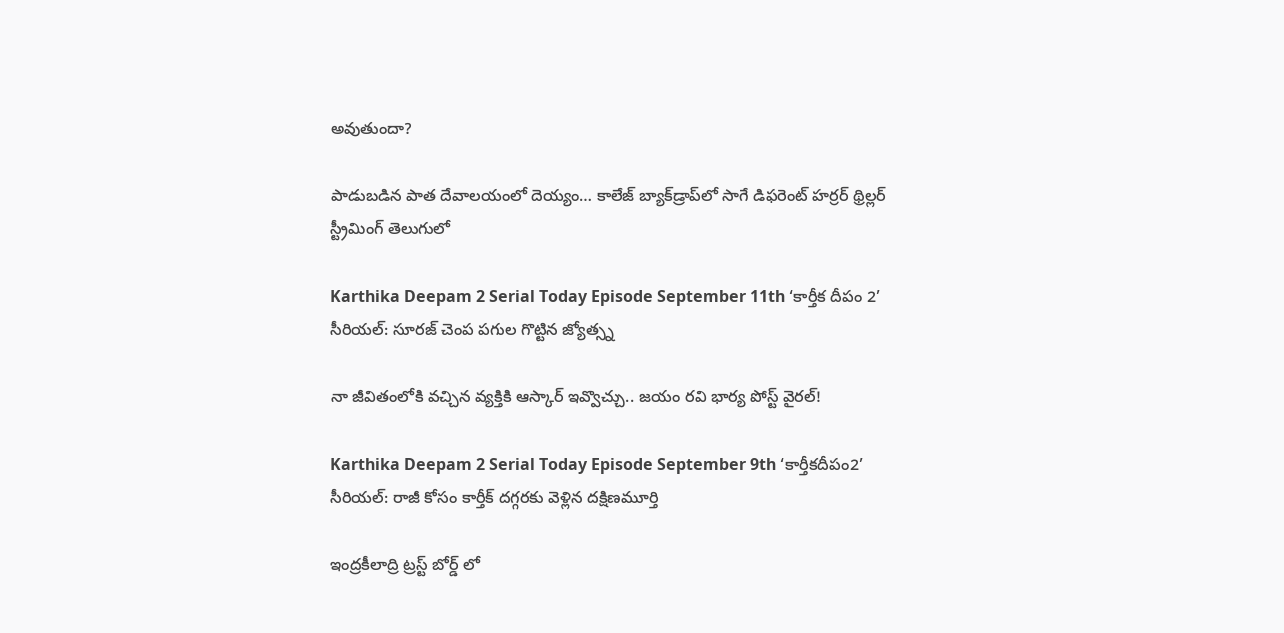అవుతుందా?

పాడుబడిన పాత దేవాలయంలో దెయ్యం… కాలేజ్ బ్యాక్‌డ్రాప్‌లో సాగే డిఫరెంట్ హర్రర్ థ్రిల్లర్ స్ట్రీమింగ్ తెలుగులో

Karthika Deepam 2 Serial Today Episode September 11th ‘కార్తీక దీపం 2’ సీరియల్‌: సూరజ్ చెంప పగుల గొట్టిన జ్యోత్స్న

నా జీవితంలోకి వచ్చిన వ్యక్తికి ఆస్కార్ ఇవ్వొచ్చు.. జయం రవి భార్య పోస్ట్ వైరల్!

Karthika Deepam 2 Serial Today Episode September 9th ‘కార్తీకదీపం2’ సీరియల్‌: రాజీ కోసం కార్తీక్ దగ్గరకు వెళ్లిన దక్షిణమూర్తి

ఇంద్రకీలాద్రి ట్రస్ట్ బోర్డ్ లో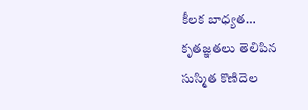కీలక బాధ్యత… కృతజ్ఞతలు తెలిపిన సుస్మిత కొణిదెల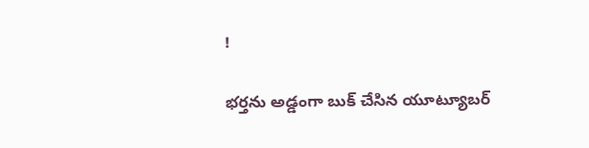!

భర్తను అడ్డంగా బుక్ చేసిన యూట్యూబర్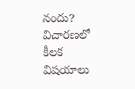నందు? విచారణలో కీలక విషయాలు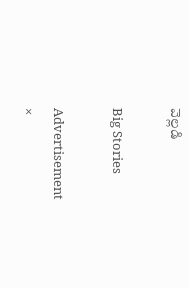వెల్లడి

Big Stories

Advertisement
×